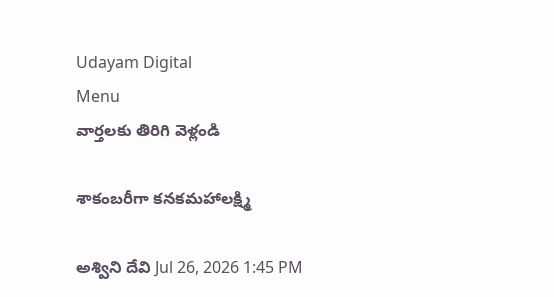Udayam Digital
Menu
వార్తలకు తిరిగి వెళ్లండి

శాకంబరీగా కనకమహాలక్ష్మి

అశ్విని దేవి Jul 26, 2026 1:45 PM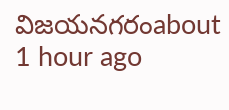విజయనగరంabout 1 hour ago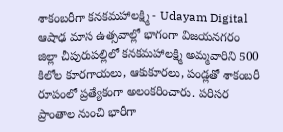శాకంబరీగా కనకమహాలక్ష్మి - Udayam Digital
ఆషాఢ మాస ఉత్సవాల్లో భాగంగా విజయనగరం జిల్లా చీపురుపల్లిలో కనకమహాలక్ష్మి అమ్మవారిని 500 కిలోల కూరగాయలు, ఆకుకూరలు, పండ్లతో శాకంబరీ రూపంలో ప్రత్యేకంగా అలంకరించారు. పరిసర ప్రాంతాల నుంచి భారీగా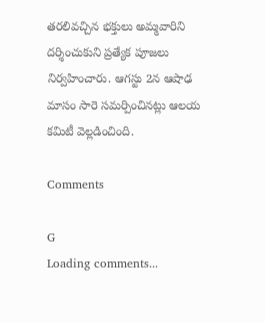తరలివచ్చిన భక్తులు అమ్మవారిని దర్శించుకుని ప్రత్యేక పూజలు నిర్వహించారు. ఆగస్టు 2న ఆషాఢ మాసం సారె సమర్పించినట్లు ఆలయ కమిటీ వెల్లడించింది.

Comments

G
Loading comments...